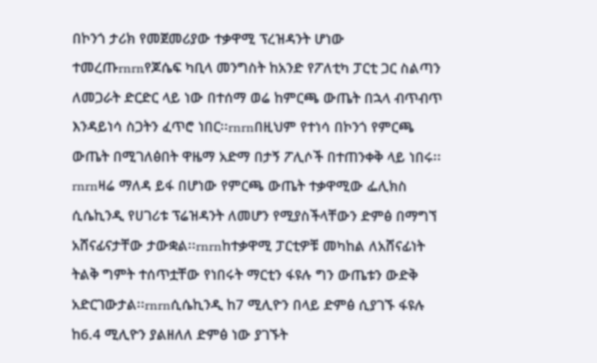በኮንጎ ታሪክ የመጀመሪያው ተቃዋሚ ፕረዝዳንት ሆነው ተመረጡrnrnየጆሴፍ ካቢላ መንግስት ከአንድ የፖለቲካ ፓርቲ ጋር ስልጣን ለመጋራት ድርድር ላይ ነው በተሰማ ወሬ ከምርጫ ውጤት በኋላ ብጥብጥ እንዳይነሳ ስጋትን ፈጥሮ ነበር፡፡rnrnበዚህም የተነሳ በኮንጎ የምርጫ ውጤት በሚገለፅበት ዋዜማ አድማ በታኝ ፖሊሶች በተጠንቀቅ ላይ ነበሩ፡፡rnrnዛሬ ማለዳ ይፋ በሆነው የምርጫ ውጤት ተቃዋሚው ፌሊክስ ሲሴኪንዲ የሀገሪቱ ፕሬዝዳንት ለመሆን የሚያስችላቸውን ድምፅ በማግኘ አሸናፊናታቸው ታውቋል፡፡rnrnከተቃዋሚ ፓርቲዎቹ መካከል ለአሸናፊነት ትልቅ ግምት ተሰጥቷቸው የነበሩት ማርቲን ፋዩሉ ግን ውጤቱን ውድቅ አድርገውታል፡፡rnrnሲሴኪንዲ ከ7 ሚሊዮን በላይ ድምፅ ሲያገኙ ፋዩሉ ከ6.4 ሚሊዮን ያልዘለለ ድምፅ ነው ያገኙት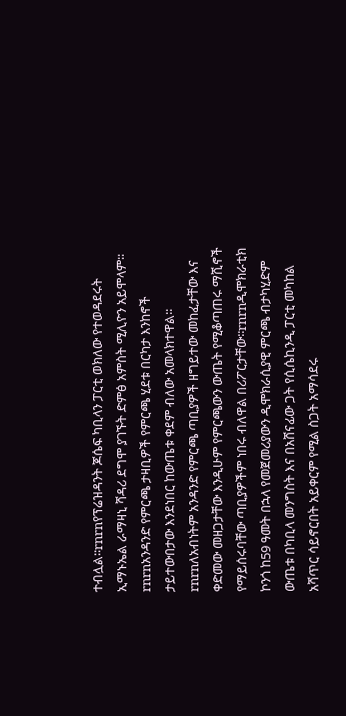ተብሏል፡፡rnrnየፕሬዝዳንት ጆሴፍ ካቢላን ፓርቲ ወክለው የተወዳደሩት ኢማኑኤል ራማዛኒ ሻዳሪ ደግሞ ያገኙት ድምፅ አምስት ሚሊዮን አይሞላም፡፡rnrnአንዳንድ የምርጫ ታዛቢዎች የምርጫ ሂደቱ በርካታ እንከኖች ታይተውበታው እንደነበር ከውጤቱ ቀደም ብለው አመላክተዋል፡፡rnrnለአብነትም አንዳንድ የምርጫ ጣቢያዎች ዘግይተው መከፈታቸው እና ቀድመው መዘጋታቸው እንዲሁም የምርጫውን ውጤት የሚቆጣጠሩ ማሺኖች የማይሰሩባቸው ጣቢያዎችም ነበሩ ብለዋል በሪፖርታቸው፡፡rnrnዲሞክራቲክ ኮንጎ ከ59 ዓመት በኋላ የመጀመሪያውን ዲሞክራሲያዊ ምርጫ ብታካሂድም ውጤቱ በካቢላ መንግስት እና በአሸናፊው ጋት የሲሴኪንዲ ፓርቲ መካከል አሻጥር ሳይኖርበት አይቀርም የሚል ስጋት አማሳደሩ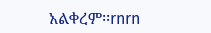አልቀረም፡፡rnrn